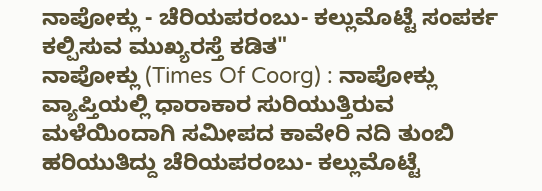ನಾಪೋಕ್ಲು - ಚೆರಿಯಪರಂಬು- ಕಲ್ಲುಮೊಟ್ಟೆ ಸಂಪರ್ಕ ಕಲ್ಪಿಸುವ ಮುಖ್ಯರಸ್ತೆ ಕಡಿತ"
ನಾಪೋಕ್ಲು (Times Of Coorg) : ನಾಪೋಕ್ಲು ವ್ಯಾಪ್ತಿಯಲ್ಲಿ ಧಾರಾಕಾರ ಸುರಿಯುತ್ತಿರುವ ಮಳೆಯಿಂದಾಗಿ ಸಮೀಪದ ಕಾವೇರಿ ನದಿ ತುಂಬಿ ಹರಿಯುತಿದ್ದು ಚೆರಿಯಪರಂಬು- ಕಲ್ಲುಮೊಟ್ಟೆ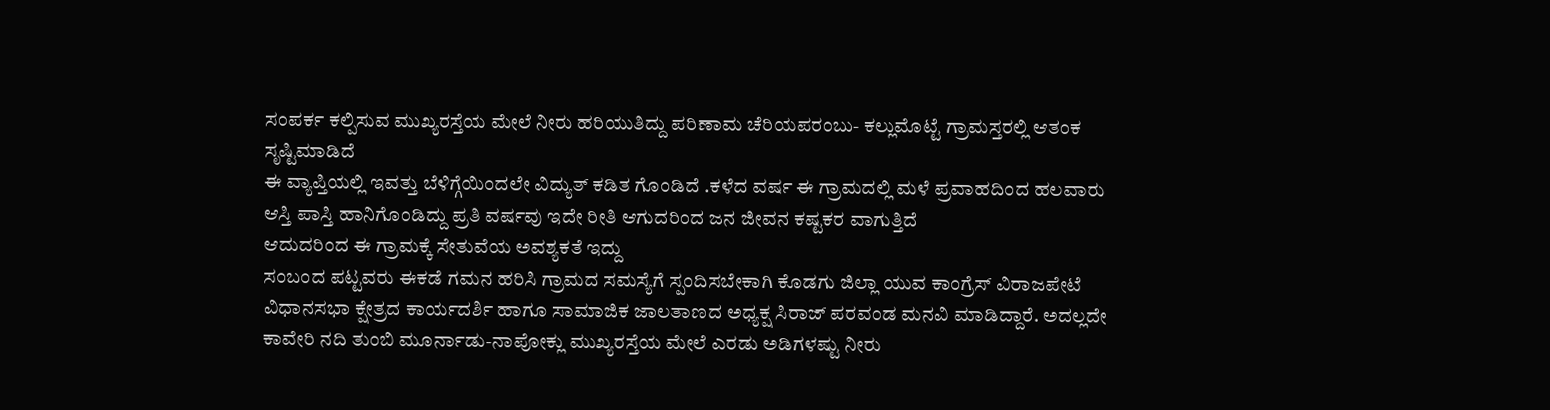ಸಂಪರ್ಕ ಕಲ್ಪಿಸುವ ಮುಖ್ಯರಸ್ತೆಯ ಮೇಲೆ ನೀರು ಹರಿಯುತಿದ್ದು ಪರಿಣಾಮ ಚೆರಿಯಪರಂಬು- ಕಲ್ಲುಮೊಟ್ಟೆ ಗ್ರಾಮಸ್ತರಲ್ಲಿ ಆತಂಕ ಸೃಷ್ಟಿಮಾಡಿದೆ
ಈ ವ್ಯಾಪ್ತಿಯಲ್ಲಿ ಇವತ್ತು ಬೆಳಿಗ್ಗೆಯಿಂದಲೇ ವಿದ್ಯುತ್ ಕಡಿತ ಗೊಂಡಿದೆ .ಕಳೆದ ವರ್ಷ ಈ ಗ್ರಾಮದಲ್ಲಿ ಮಳೆ ಪ್ರವಾಹದಿಂದ ಹಲವಾರು ಆಸ್ತಿ ಪಾಸ್ತಿ ಹಾನಿಗೊಂಡಿದ್ದು ಪ್ರತಿ ವರ್ಷವು ಇದೇ ರೀತಿ ಆಗುದರಿಂದ ಜನ ಜೀವನ ಕಷ್ಟಕರ ವಾಗುತ್ತಿದೆ
ಆದುದರಿಂದ ಈ ಗ್ರಾಮಕ್ಕೆ ಸೇತುವೆಯ ಅವಶ್ಯಕತೆ ಇದ್ದು
ಸಂಬಂದ ಪಟ್ಟವರು ಈಕಡೆ ಗಮನ ಹರಿಸಿ ಗ್ರಾಮದ ಸಮಸ್ಯೆಗೆ ಸ್ಪಂದಿಸಬೇಕಾಗಿ ಕೊಡಗು ಜಿಲ್ಲಾ ಯುವ ಕಾಂಗ್ರೆಸ್ ವಿರಾಜಪೇಟೆ ವಿಧಾನಸಭಾ ಕ್ಷೇತ್ರದ ಕಾರ್ಯದರ್ಶಿ ಹಾಗೂ ಸಾಮಾಜಿಕ ಜಾಲತಾಣದ ಅಧ್ಯಕ್ಷ ಸಿರಾಜ್ ಪರವಂಡ ಮನವಿ ಮಾಡಿದ್ದಾರೆ. ಅದಲ್ಲದೇ ಕಾವೇರಿ ನದಿ ತುಂಬಿ ಮೂರ್ನಾಡು-ನಾಪೋಕ್ಲು ಮುಖ್ಯರಸ್ತೆಯ ಮೇಲೆ ಎರಡು ಅಡಿಗಳಷ್ಟು ನೀರು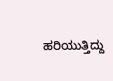ಹರಿಯುತ್ತಿದ್ದು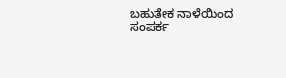ಬಹುತೇಕ ನಾಳೆಯಿಂದ ಸಂಪರ್ಕ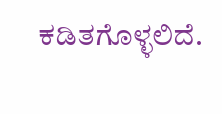ಕಡಿತಗೊಳ್ಳಲಿದೆ.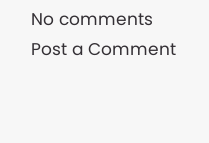No comments
Post a Comment